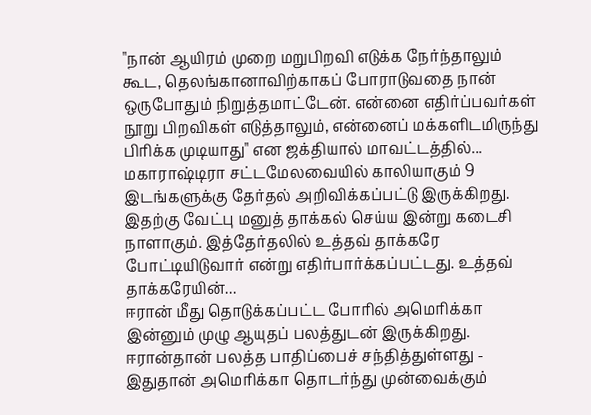"நான் ஆயிரம் முறை மறுபிறவி எடுக்க நேர்ந்தாலும் கூட, தெலங்கானாவிற்காகப் போராடுவதை நான் ஒருபோதும் நிறுத்தமாட்டேன். என்னை எதிர்ப்பவர்கள் நூறு பிறவிகள் எடுத்தாலும், என்னைப் மக்களிடமிருந்து பிரிக்க முடியாது" என ஜக்தியால் மாவட்டத்தில்...
மகாராஷ்டிரா சட்டமேலவையில் காலியாகும் 9 இடங்களுக்கு தேர்தல் அறிவிக்கப்பட்டு இருக்கிறது. இதற்கு வேட்பு மனுத் தாக்கல் செய்ய இன்று கடைசி நாளாகும். இத்தேர்தலில் உத்தவ் தாக்கரே போட்டியிடுவார் என்று எதிர்பார்க்கப்பட்டது. உத்தவ் தாக்கரேயின்...
ஈரான் மீது தொடுக்கப்பட்ட போரில் அமெரிக்கா இன்னும் முழு ஆயுதப் பலத்துடன் இருக்கிறது. ஈரான்தான் பலத்த பாதிப்பைச் சந்தித்துள்ளது - இதுதான் அமெரிக்கா தொடர்ந்து முன்வைக்கும்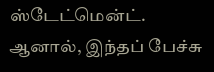ஸ்டேட்மென்ட். ஆனால், இந்தப் பேச்சு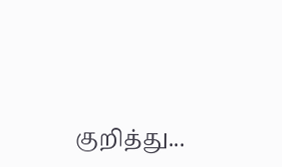குறித்து...